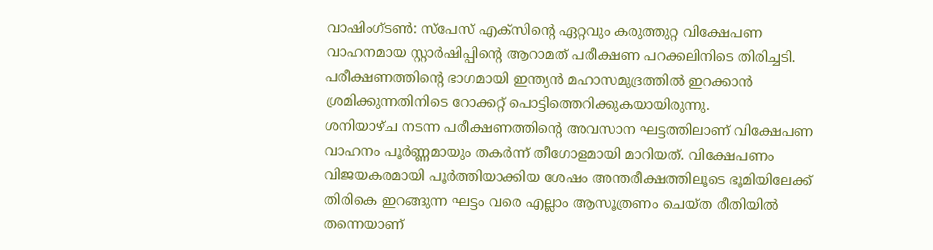വാഷിംഗ്ടൺ: സ്പേസ് എക്സിന്റെ ഏറ്റവും കരുത്തുറ്റ വിക്ഷേപണ വാഹനമായ സ്റ്റാർഷിപ്പിന്റെ ആറാമത് പരീക്ഷണ പറക്കലിനിടെ തിരിച്ചടി. പരീക്ഷണത്തിന്റെ ഭാഗമായി ഇന്ത്യൻ മഹാസമുദ്രത്തിൽ ഇറക്കാൻ ശ്രമിക്കുന്നതിനിടെ റോക്കറ്റ് പൊട്ടിത്തെറിക്കുകയായിരുന്നു.
ശനിയാഴ്ച നടന്ന പരീക്ഷണത്തിന്റെ അവസാന ഘട്ടത്തിലാണ് വിക്ഷേപണ വാഹനം പൂർണ്ണമായും തകർന്ന് തീഗോളമായി മാറിയത്. വിക്ഷേപണം വിജയകരമായി പൂർത്തിയാക്കിയ ശേഷം അന്തരീക്ഷത്തിലൂടെ ഭൂമിയിലേക്ക് തിരികെ ഇറങ്ങുന്ന ഘട്ടം വരെ എല്ലാം ആസൂത്രണം ചെയ്ത രീതിയിൽ തന്നെയാണ്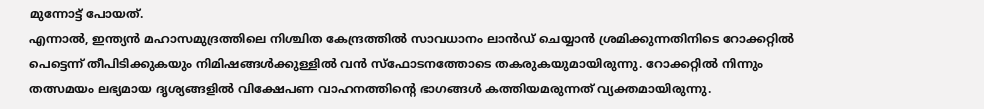മുന്നോട്ട് പോയത്.
എന്നാൽ, ഇന്ത്യൻ മഹാസമുദ്രത്തിലെ നിശ്ചിത കേന്ദ്രത്തിൽ സാവധാനം ലാൻഡ് ചെയ്യാൻ ശ്രമിക്കുന്നതിനിടെ റോക്കറ്റിൽ പെട്ടെന്ന് തീപിടിക്കുകയും നിമിഷങ്ങൾക്കുള്ളിൽ വൻ സ്ഫോടനത്തോടെ തകരുകയുമായിരുന്നു. റോക്കറ്റിൽ നിന്നും തത്സമയം ലഭ്യമായ ദൃശ്യങ്ങളിൽ വിക്ഷേപണ വാഹനത്തിന്റെ ഭാഗങ്ങൾ കത്തിയമരുന്നത് വ്യക്തമായിരുന്നു.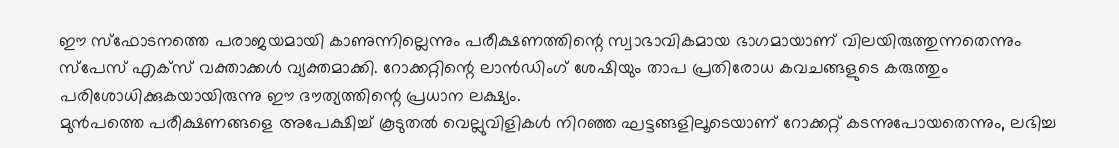ഈ സ്ഫോടനത്തെ പരാജയമായി കാണുന്നില്ലെന്നും പരീക്ഷണത്തിന്റെ സ്വാഭാവികമായ ഭാഗമായാണ് വിലയിരുത്തുന്നതെന്നും സ്പേസ് എക്സ് വക്താക്കൾ വ്യക്തമാക്കി. റോക്കറ്റിന്റെ ലാൻഡിംഗ് ശേഷിയും താപ പ്രതിരോധ കവചങ്ങളുടെ കരുത്തും പരിശോധിക്കുകയായിരുന്നു ഈ ദൗത്യത്തിന്റെ പ്രധാന ലക്ഷ്യം.
മുൻപത്തെ പരീക്ഷണങ്ങളെ അപേക്ഷിച്ച് കൂടുതൽ വെല്ലുവിളികൾ നിറഞ്ഞ ഘട്ടങ്ങളിലൂടെയാണ് റോക്കറ്റ് കടന്നുപോയതെന്നും, ലഭിച്ച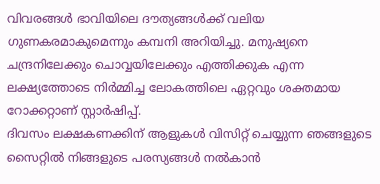വിവരങ്ങൾ ഭാവിയിലെ ദൗത്യങ്ങൾക്ക് വലിയ ഗുണകരമാകുമെന്നും കമ്പനി അറിയിച്ചു. മനുഷ്യനെ ചന്ദ്രനിലേക്കും ചൊവ്വയിലേക്കും എത്തിക്കുക എന്ന ലക്ഷ്യത്തോടെ നിർമ്മിച്ച ലോകത്തിലെ ഏറ്റവും ശക്തമായ റോക്കറ്റാണ് സ്റ്റാർഷിപ്പ്.
ദിവസം ലക്ഷകണക്കിന് ആളുകൾ വിസിറ്റ് ചെയ്യുന്ന ഞങ്ങളുടെ സൈറ്റിൽ നിങ്ങളുടെ പരസ്യങ്ങൾ നൽകാൻ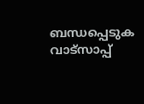ബന്ധപ്പെടുക വാട്സാപ്പ്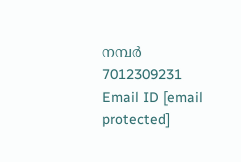നമ്പർ 7012309231 Email ID [email protected]